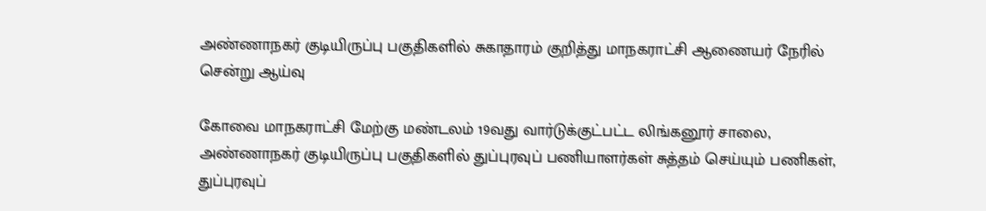அண்ணாநகர் குடியிருப்பு பகுதிகளில் சுகாதாரம் குறித்து மாநகராட்சி ஆணையர் நேரில் சென்று ஆய்வு

கோவை மாநகராட்சி மேற்கு மண்டலம் 19வது வார்டுக்குட்பட்ட லிங்கனூர் சாலை, அண்ணாநகர் குடியிருப்பு பகுதிகளில் துப்புரவுப் பணியாளர்கள் சுத்தம் செய்யும் பணிகள், துப்புரவுப்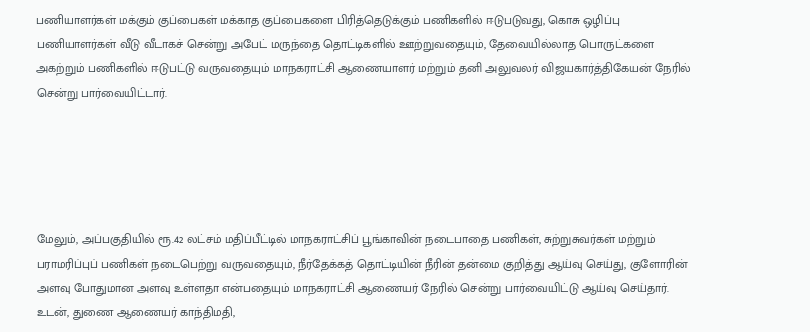பணியாளர்கள் மக்கும் குப்பைகள் மக்காத குப்பைகளை பிரித்தெடுக்கும் பணிகளில் ஈடுபடுவது, கொசு ஒழிப்பு பணியாளர்கள் வீடு வீடாகச் சென்று அபேட் மருந்தை தொட்டிகளில் ஊற்றுவதையும், தேவையில்லாத பொருட்களை அகற்றும் பணிகளில் ஈடுபட்டு வருவதையும் மாநகராட்சி ஆணையாளர் மற்றும் தனி அலுவலர் விஜயகார்த்திகேயன் நேரில் சென்று பார்வையிட்டார்.





மேலும், அப்பகுதியில் ரூ.42 லட்சம் மதிப்பீட்டில் மாநகராட்சிப் பூங்காவின் நடைபாதை பணிகள், சுற்றுசுவர்கள் மற்றும் பராமரிப்புப் பணிகள் நடைபெற்று வருவதையும், நீர்தேக்கத் தொட்டியின் நீரின் தன்மை குறித்து ஆய்வு செய்து, குளோரின் அளவு போதுமான அளவு உள்ளதா என்பதையும் மாநகராட்சி ஆணையர் நேரில் சென்று பார்வையிட்டு ஆய்வு செய்தார். உடன், துணை ஆணையர் காந்திமதி,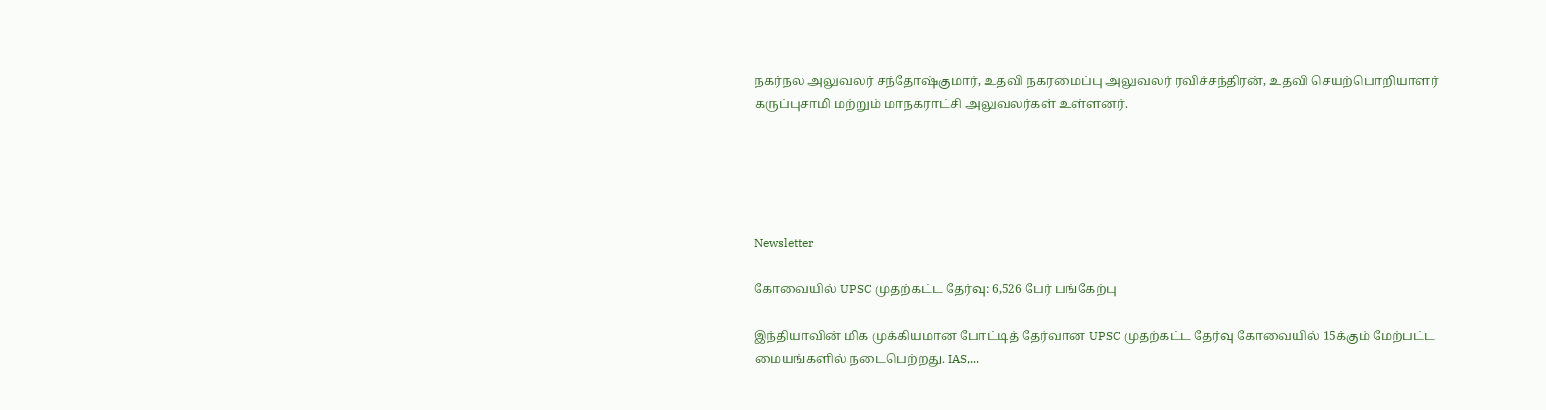நகர்நல அலுவலர் சந்தோஷ்குமார், உதவி நகரமைப்பு அலுவலர் ரவிச்சந்திரன், உதவி செயற்பொறியாளர் கருப்புசாமி மற்றும் மாநகராட்சி அலுவலர்கள் உள்ளனர்.





Newsletter

கோவையில் UPSC முதற்கட்ட தேர்வு: 6,526 பேர் பங்கேற்பு

இந்தியாவின் மிக முக்கியமான போட்டித் தேர்வான UPSC முதற்கட்ட தேர்வு கோவையில் 15க்கும் மேற்பட்ட மையங்களில் நடைபெற்றது. IAS,...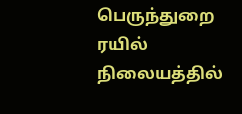பெருந்துறை ரயில் நிலையத்தில்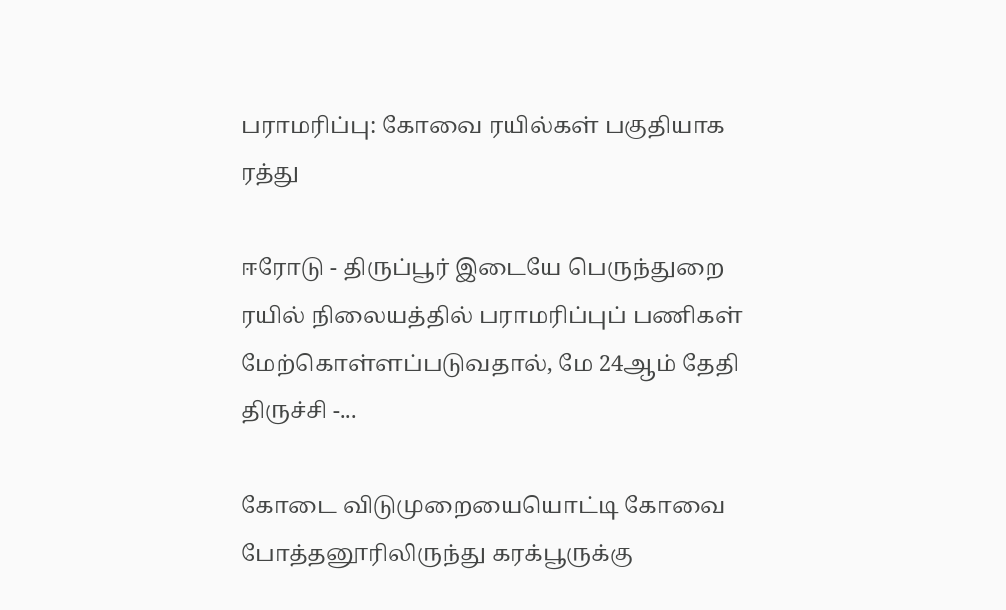பராமரிப்பு: கோவை ரயில்கள் பகுதியாக ரத்து

ஈரோடு - திருப்பூர் இடையே பெருந்துறை ரயில் நிலையத்தில் பராமரிப்புப் பணிகள் மேற்கொள்ளப்படுவதால், மே 24ஆம் தேதி திருச்சி -...

கோடை விடுமுறையையொட்டி கோவை  போத்தனூரிலிருந்து கரக்பூருக்கு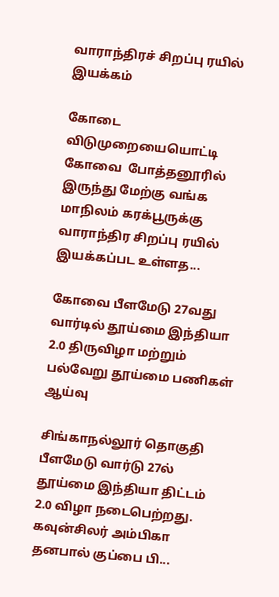வாராந்திரச் சிறப்பு ரயில் இயக்கம்

கோடை விடுமுறையையொட்டி கோவை  போத்தனூரில் இருந்து மேற்கு வங்க மாநிலம் கரக்பூருக்கு வாராந்திர சிறப்பு ரயில் இயக்கப்பட உள்ளத...

கோவை பீளமேடு 27வது வார்டில் தூய்மை இந்தியா 2.0 திருவிழா மற்றும் பல்வேறு தூய்மை பணிகள் ஆய்வு

சிங்காநல்லூர் தொகுதி பீளமேடு வார்டு 27ல் தூய்மை இந்தியா திட்டம் 2.0 விழா நடைபெற்றது. கவுன்சிலர் அம்பிகா தனபால் குப்பை பி...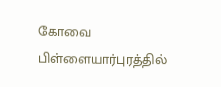கோவை பிள்ளையார்புரத்தில்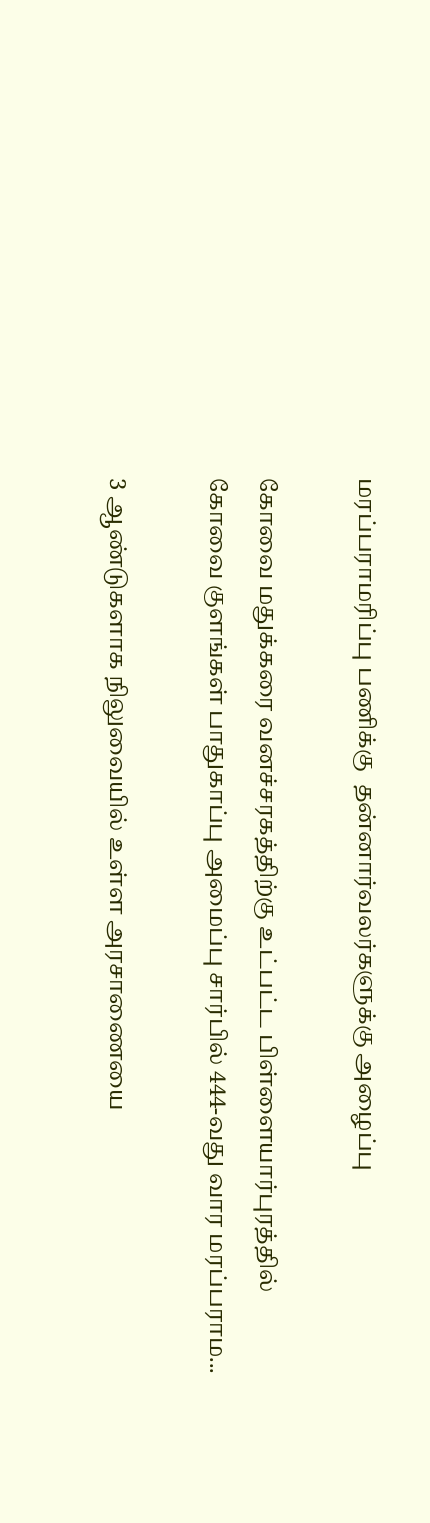மரப்பராமரிப்பு பணிக்கு  தன்னார்வலர்களுக்கு அழைப்பு

கோவை மதுக்கரை வனச்சரகத்திற்கு உட்பட்ட பிள்ளையார்புரத்தில் கோவை குளங்கள் பாதுகாப்பு அமைப்பு சார்பில் 444-வது வார மரப்பராம...

3 ஆண்டுகளாக நிலுவையில் உள்ள அரசாணையை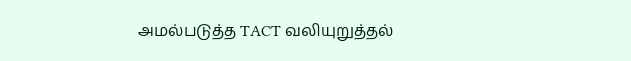அமல்படுத்த TACT வலியுறுத்தல்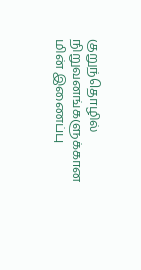குறுந்தொழில் நிறுவனங்களுக்கான மின் இணைப்பு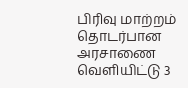பிரிவு மாற்றம் தொடர்பான அரசாணை வெளியிட்டு 3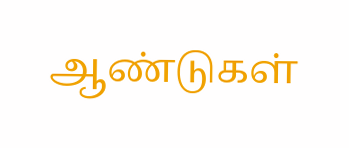ஆண்டுகள்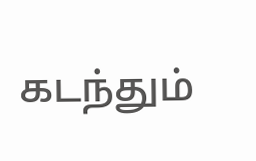கடந்தும்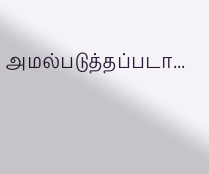அமல்படுத்தப்படா...